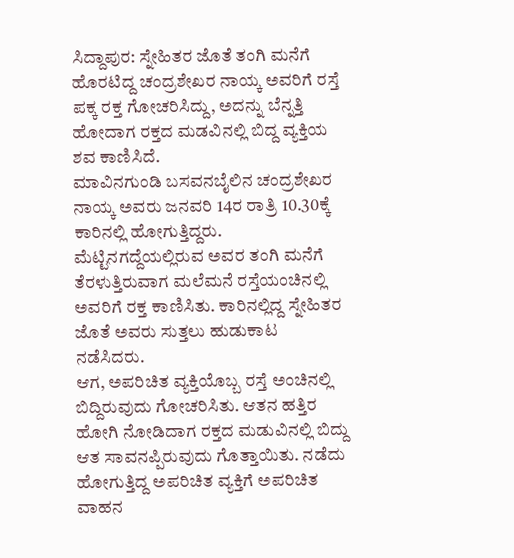ಸಿದ್ದಾಪುರ: ಸ್ನೇಹಿತರ ಜೊತೆ ತಂಗಿ ಮನೆಗೆ ಹೊರಟಿದ್ದ ಚಂದ್ರಶೇಖರ ನಾಯ್ಕ ಅವರಿಗೆ ರಸ್ತೆ ಪಕ್ಕ ರಕ್ತ ಗೋಚರಿಸಿದ್ದು, ಅದನ್ನು ಬೆನ್ನತ್ತಿ ಹೋದಾಗ ರಕ್ತದ ಮಡವಿನಲ್ಲಿ ಬಿದ್ದ ವ್ಯಕ್ತಿಯ ಶವ ಕಾಣಿಸಿದೆ.
ಮಾವಿನಗುಂಡಿ ಬಸವನಬೈಲಿನ ಚಂದ್ರಶೇಖರ ನಾಯ್ಕ ಅವರು ಜನವರಿ 14ರ ರಾತ್ರಿ 10.30ಕ್ಕೆ ಕಾರಿನಲ್ಲಿ ಹೋಗುತ್ತಿದ್ದರು. ಮೆಟ್ಟಿನಗದ್ದೆಯಲ್ಲಿರುವ ಅವರ ತಂಗಿ ಮನೆಗೆ ತೆರಳುತ್ತಿರುವಾಗ ಮಲೆಮನೆ ರಸ್ತೆಯಂಚಿನಲ್ಲಿ ಅವರಿಗೆ ರಕ್ತ ಕಾಣಿಸಿತು. ಕಾರಿನಲ್ಲಿದ್ದ ಸ್ನೇಹಿತರ ಜೊತೆ ಅವರು ಸುತ್ತಲು ಹುಡುಕಾಟ ನಡೆಸಿದರು.
ಆಗ, ಅಪರಿಚಿತ ವ್ಯಕ್ತಿಯೊಬ್ಬ ರಸ್ತೆ ಅಂಚಿನಲ್ಲಿ ಬಿದ್ದಿರುವುದು ಗೋಚರಿಸಿತು. ಆತನ ಹತ್ತಿರ ಹೋಗಿ ನೋಡಿದಾಗ ರಕ್ತದ ಮಡುವಿನಲ್ಲಿ ಬಿದ್ದು ಆತ ಸಾವನಪ್ಪಿರುವುದು ಗೊತ್ತಾಯಿತು. ನಡೆದು ಹೋಗುತ್ತಿದ್ದ ಅಪರಿಚಿತ ವ್ಯಕ್ತಿಗೆ ಅಪರಿಚಿತ ವಾಹನ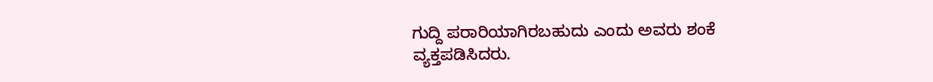ಗುದ್ದಿ ಪರಾರಿಯಾಗಿರಬಹುದು ಎಂದು ಅವರು ಶಂಕೆ ವ್ಯಕ್ತಪಡಿಸಿದರು.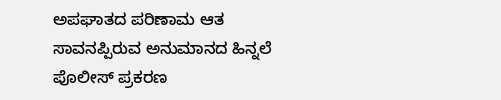ಅಪಘಾತದ ಪರಿಣಾಮ ಆತ ಸಾವನಪ್ಪಿರುವ ಅನುಮಾನದ ಹಿನ್ನಲೆ ಪೊಲೀಸ್ ಪ್ರಕರಣ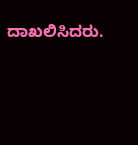ದಾಖಲಿಸಿದರು.